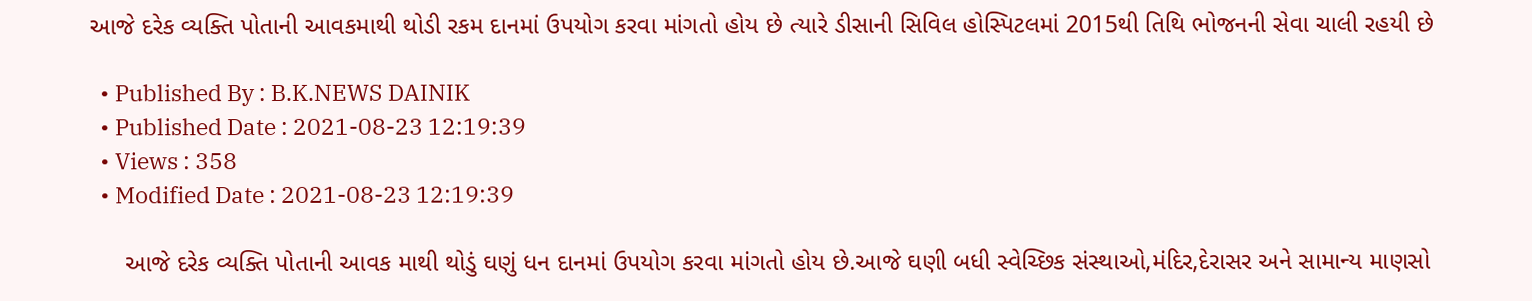આજે દરેક વ્યક્તિ પોતાની આવકમાથી થોડી રકમ દાનમાં ઉપયોગ કરવા માંગતો હોય છે ત્યારે ડીસાની સિવિલ હોસ્પિટલમાં 2015થી તિથિ ભોજનની સેવા ચાલી રહયી છે

  • Published By : B.K.NEWS DAINIK
  • Published Date : 2021-08-23 12:19:39
  • Views : 358
  • Modified Date : 2021-08-23 12:19:39

     આજે દરેક વ્યક્તિ પોતાની આવક માથી થોડું ઘણું ધન દાનમાં ઉપયોગ કરવા માંગતો હોય છે.આજે ઘણી બધી સ્વેચ્છિક સંસ્થાઓ,મંદિર,દેરાસર અને સામાન્ય માણસો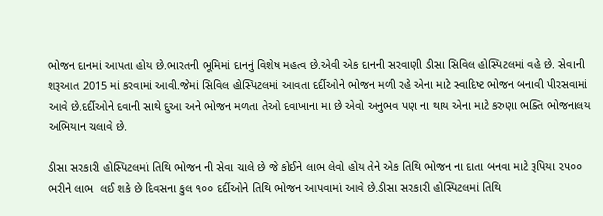ભોજન દાનમાં આપતા હોય છે.ભારતની ભૂમિમાં દાનનું વિશેષ મહત્વ છે.એવી એક દાનની સરવાણી ડીસા સિવિલ હોસ્પિટલમાં વહે છે. સેવાની શરૂઆત 2015 માં કરવામાં આવી.જેમાં સિવિલ હોસ્પિટલમાં આવતા દર્દીઓને ભોજન મળી રહે એના માટે સ્વાદિષ્ટ ભોજન બનાવી પીરસવામાં આવે છે.દર્દીઓને દવાની સાથે દુઆ અને ભોજન મળતા તેઓ દવાખાના મા છે એવો અનુભવ પણ ના થાય એના માટે કરુણા ભક્તિ ભોજનાલય અભિયાન ચલાવે છે.

ડીસા સરકારી હોસ્પિટલમાં તિથિ ભોજન ની સેવા ચાલે છે જે કોઈને લાભ લેવો હોય તેને એક તિથિ ભોજન ના દાતા બનવા માટે રૂપિયા ૨૫૦૦ ભરીને લાભ  લઈ શકે છે દિવસના કુલ ૧૦૦ દર્દીઓને તિથિ ભોજન આપવામાં આવે છે.ડીસા સરકારી હોસ્પિટલમાં તિથિ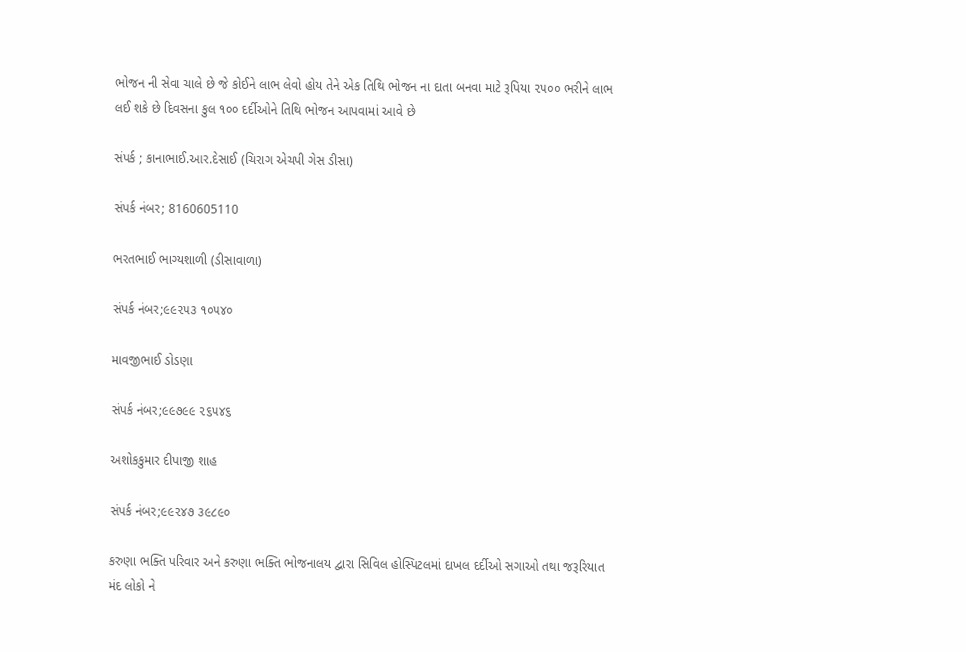ભોજન ની સેવા ચાલે છે જે કોઈને લાભ લેવો હોય તેને એક તિથિ ભોજન ના દાતા બનવા માટે રૂપિયા ૨૫૦૦ ભરીને લાભ  લઈ શકે છે દિવસના કુલ ૧૦૦ દર્દીઓને તિથિ ભોજન આપવામાં આવે છે

સંપર્ક ; કાનાભાઈ.આર.દેસાઈ (ચિરાગ એચપી ગેસ ડીસા)

સંપર્ક નંબર; 8160605110

ભરતભાઈ ભાગ્યશાળી (ડીસાવાળા)

સંપર્ક નંબર;૯૯૨૫૩ ૧૦૫૪૦

માવજીભાઈ ડોડણા

સંપર્ક નંબર;૯૯૭૯૯ ૨૬૫૪૬

અશોકકુમાર દીપાજી શાહ

સંપર્ક નંબર;૯૯૨૪૭ ૩૯૮૯૦

કરુણા ભક્તિ પરિવાર અને કરુણા ભક્તિ ભોજનાલય દ્વારા સિવિલ હોસ્પિટલમાં દાખલ દર્દીઓ સગાઓ તથા જરૂરિયાત મંદ લોકો ને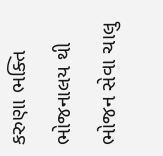કરુણા ભક્તિ ભોજનાલય થી ભોજન સેવા ચાલુ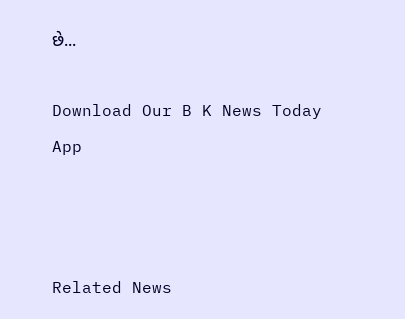છે...

Download Our B K News Today App



Related News